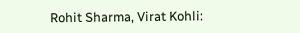Rohit Sharma, Virat Kohli: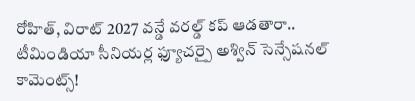రోహిత్, విరాట్ 2027 వన్డే వరల్డ్ కప్ ఆడతారా.. టీమిండియా సీనియర్ల ఫ్యూచర్పై అశ్విన్ సెన్సేషనల్ కామెంట్స్!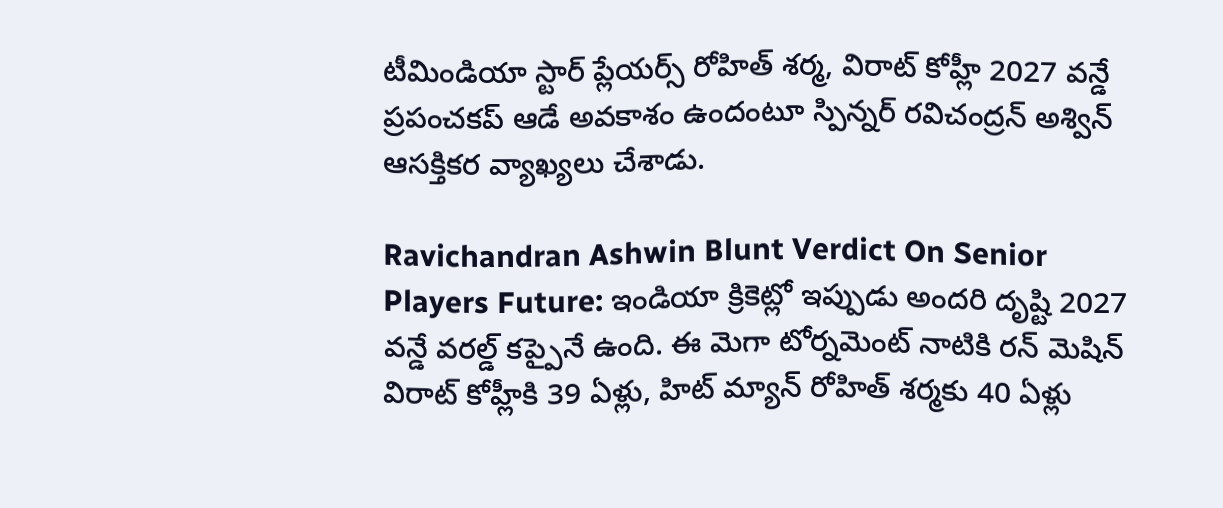టీమిండియా స్టార్ ప్లేయర్స్ రోహిత్ శర్మ, విరాట్ కోహ్లీ 2027 వన్డే ప్రపంచకప్ ఆడే అవకాశం ఉందంటూ స్పిన్నర్ రవిచంద్రన్ అశ్విన్ ఆసక్తికర వ్యాఖ్యలు చేశాడు.

Ravichandran Ashwin Blunt Verdict On Senior Players Future: ఇండియా క్రికెట్లో ఇప్పుడు అందరి దృష్టి 2027 వన్డే వరల్డ్ కప్పైనే ఉంది. ఈ మెగా టోర్నమెంట్ నాటికి రన్ మెషిన్ విరాట్ కోహ్లీకి 39 ఏళ్లు, హిట్ మ్యాన్ రోహిత్ శర్మకు 40 ఏళ్లు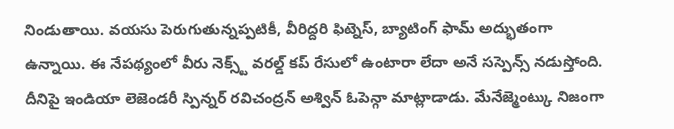నిండుతాయి. వయసు పెరుగుతున్నప్పటికీ, వీరిద్దరి ఫిట్నెస్, బ్యాటింగ్ ఫామ్ అద్భుతంగా ఉన్నాయి. ఈ నేపథ్యంలో వీరు నెక్స్ట్ వరల్డ్ కప్ రేసులో ఉంటారా లేదా అనే సస్పెన్స్ నడుస్తోంది. దీనిపై ఇండియా లెజెండరీ స్పిన్నర్ రవిచంద్రన్ అశ్విన్ ఓపెన్గా మాట్లాడాడు. మేనేజ్మెంట్కు నిజంగా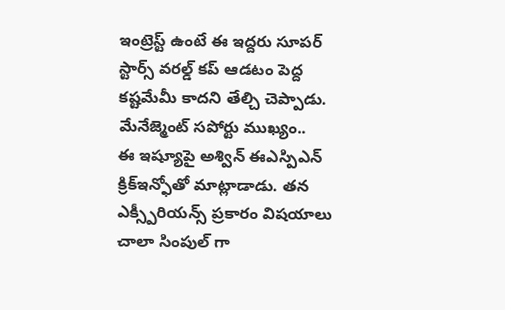ఇంట్రెస్ట్ ఉంటే ఈ ఇద్దరు సూపర్ స్టార్స్ వరల్డ్ కప్ ఆడటం పెద్ద కష్టమేమీ కాదని తేల్చి చెప్పాడు.
మేనేజ్మెంట్ సపోర్టు ముఖ్యం..
ఈ ఇష్యూపై అశ్విన్ ఈఎస్పిఎన్ క్రిక్ఇన్ఫోతో మాట్లాడాడు. తన ఎక్స్పీరియన్స్ ప్రకారం విషయాలు చాలా సింపుల్ గా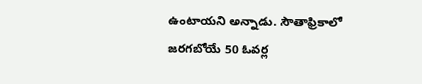ఉంటాయని అన్నాడు. సౌతాఫ్రికాలో జరగబోయే 50 ఓవర్ల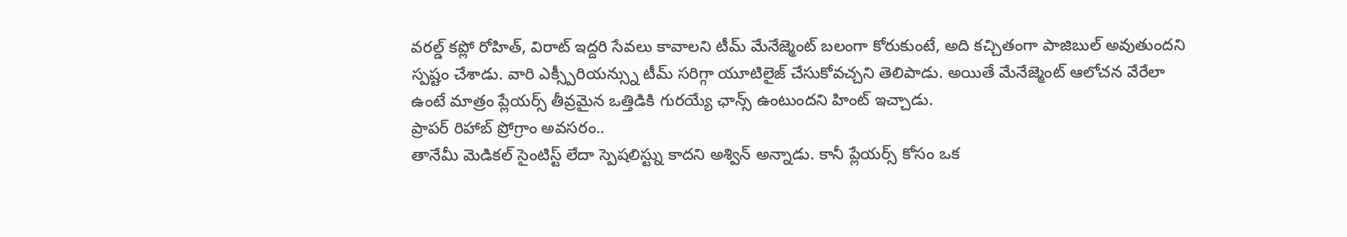వరల్డ్ కప్లో రోహిత్, విరాట్ ఇద్దరి సేవలు కావాలని టీమ్ మేనేజ్మెంట్ బలంగా కోరుకుంటే, అది కచ్చితంగా పాజిబుల్ అవుతుందని స్పష్టం చేశాడు. వారి ఎక్స్పీరియన్స్ను టీమ్ సరిగ్గా యూటిలైజ్ చేసుకోవచ్చని తెలిపాడు. అయితే మేనేజ్మెంట్ ఆలోచన వేరేలా ఉంటే మాత్రం ప్లేయర్స్ తీవ్రమైన ఒత్తిడికి గురయ్యే ఛాన్స్ ఉంటుందని హింట్ ఇచ్చాడు.
ప్రాపర్ రిహాబ్ ప్రోగ్రాం అవసరం..
తానేమీ మెడికల్ సైంటిస్ట్ లేదా స్పెషలిస్ట్ను కాదని అశ్విన్ అన్నాడు. కానీ ప్లేయర్స్ కోసం ఒక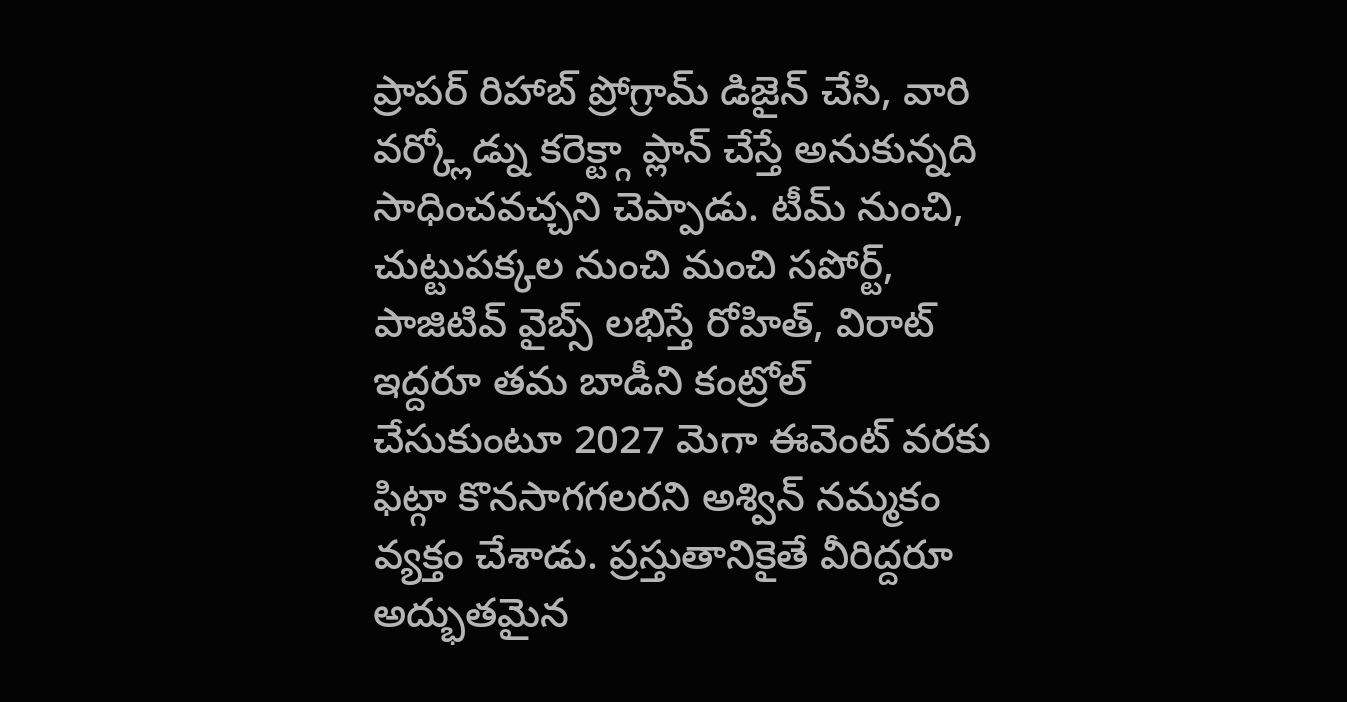ప్రాపర్ రిహాబ్ ప్రోగ్రామ్ డిజైన్ చేసి, వారి వర్క్లోడ్ను కరెక్ట్గా ప్లాన్ చేస్తే అనుకున్నది సాధించవచ్చని చెప్పాడు. టీమ్ నుంచి, చుట్టుపక్కల నుంచి మంచి సపోర్ట్, పాజిటివ్ వైబ్స్ లభిస్తే రోహిత్, విరాట్ ఇద్దరూ తమ బాడీని కంట్రోల్ చేసుకుంటూ 2027 మెగా ఈవెంట్ వరకు ఫిట్గా కొనసాగగలరని అశ్విన్ నమ్మకం వ్యక్తం చేశాడు. ప్రస్తుతానికైతే వీరిద్దరూ అద్భుతమైన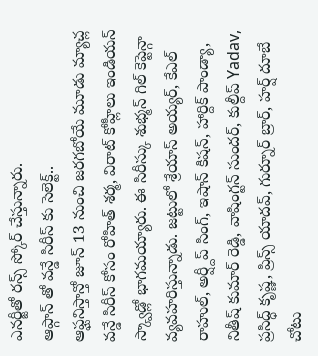ఎనర్జీతో రన్స్ స్కోర్ చేస్తున్నారు.
ఆప్గాన్ తో వన్డే సిరీస్ కు సెలెక్ట్..
ఆఫ్ఘనిస్తాన్తో జూన్ 13 నుంచి జరగబోయే మూడు మ్యాచ్ల వన్డే సిరీస్ కోసం రోహిత్ శర్మ, విరాట్ కోహ్లీలు ఇండియన్ స్క్వాడ్లో భాగమయ్యారు. ఈ సిరీస్కు శుభ్మన్ గిల్ కెప్టెన్గా వ్యవహరిస్తున్నాడు. జట్టులో శ్రేయాస్ అయ్యర్, కేఎల్ రాహుల్, అర్ష్దీప్ సింగ్, ఇషాన్ కిషన్, హార్దిక్ పాండ్యా, నితీష్ కుమార్ రెడ్డి, వాషింగ్టన్ సుందర్, కుల్దీప్ Yadav, ప్రసిద్ధ్ కృష్ణ, ప్రిన్స్ యాదవ్, గుర్నూర్ బ్రార్, హర్ష్ దూబే చోటు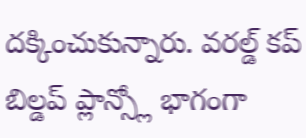దక్కించుకున్నారు. వరల్డ్ కప్ బిల్డప్ ప్లాన్స్లో భాగంగా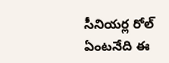సీనియర్ల రోల్ ఏంటనేది ఈ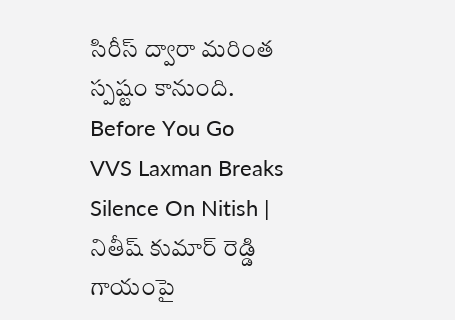సిరీస్ ద్వారా మరింత స్పష్టం కానుంది.
Before You Go
VVS Laxman Breaks Silence On Nitish | నితీష్ కుమార్ రెడ్డి గాయంపై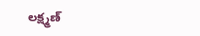లక్ష్మణ్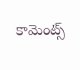కామెంట్స్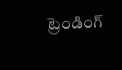ట్రెండింగ్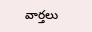వార్తలు